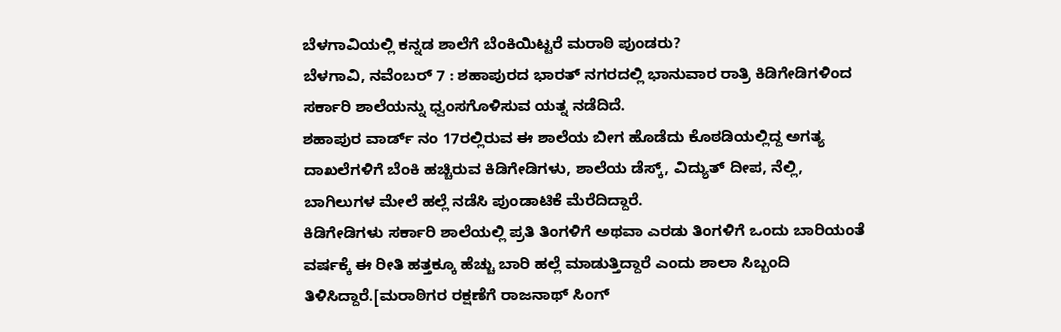ಬೆಳಗಾವಿಯಲ್ಲಿ ಕನ್ನಡ ಶಾಲೆಗೆ ಬೆಂಕಿಯಿಟ್ಟರೆ ಮರಾಠಿ ಪುಂಡರು?
ಬೆಳಗಾವಿ, ನವೆಂಬರ್ 7 : ಶಹಾಪುರದ ಭಾರತ್ ನಗರದಲ್ಲಿ ಭಾನುವಾರ ರಾತ್ರಿ ಕಿಡಿಗೇಡಿಗಳಿಂದ ಸರ್ಕಾರಿ ಶಾಲೆಯನ್ನು ಧ್ವಂಸಗೊಳಿಸುವ ಯತ್ನ ನಡೆದಿದೆ.
ಶಹಾಪುರ ವಾರ್ಡ್ ನಂ 17ರಲ್ಲಿರುವ ಈ ಶಾಲೆಯ ಬೀಗ ಹೊಡೆದು ಕೊಠಡಿಯಲ್ಲಿದ್ದ ಅಗತ್ಯ ದಾಖಲೆಗಳಿಗೆ ಬೆಂಕಿ ಹಚ್ಚಿರುವ ಕಿಡಿಗೇಡಿಗಳು, ಶಾಲೆಯ ಡೆಸ್ಕ್, ವಿದ್ಯುತ್ ದೀಪ, ನೆಲ್ಲಿ, ಬಾಗಿಲುಗಳ ಮೇಲೆ ಹಲ್ಲೆ ನಡೆಸಿ ಪುಂಡಾಟಿಕೆ ಮೆರೆದಿದ್ದಾರೆ.
ಕಿಡಿಗೇಡಿಗಳು ಸರ್ಕಾರಿ ಶಾಲೆಯಲ್ಲಿ ಪ್ರತಿ ತಿಂಗಳಿಗೆ ಅಥವಾ ಎರಡು ತಿಂಗಳಿಗೆ ಒಂದು ಬಾರಿಯಂತೆ ವರ್ಷಕ್ಕೆ ಈ ರೀತಿ ಹತ್ತಕ್ಕೂ ಹೆಚ್ಚು ಬಾರಿ ಹಲ್ಲೆ ಮಾಡುತ್ತಿದ್ದಾರೆ ಎಂದು ಶಾಲಾ ಸಿಬ್ಬಂದಿ ತಿಳಿಸಿದ್ದಾರೆ.[ಮರಾಠಿಗರ ರಕ್ಷಣೆಗೆ ರಾಜನಾಥ್ ಸಿಂಗ್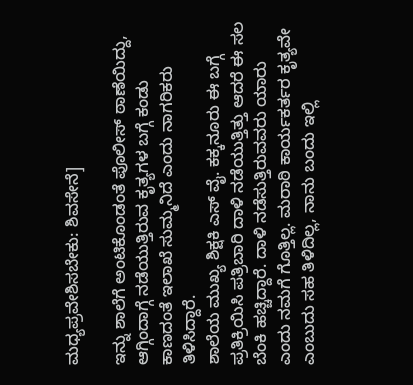ಮಧ್ಯಪ್ರವೇಶಿಸಬೇಕು: ಶಿವಸೇನೆ]

ಇನ್ನು ಶಾಲೆಗೆ ಅಂಟಿಕೊಂಡಂತೆ ಪೊಲೀಸ್ ಠಾಣೆಯಿದ್ದು, ಆಗ್ಗಿಂದಾಗ್ಗೆ ನಡೆಯುತ್ತಿರುವ ಕೃತ್ಯಗಳ ಬಗ್ಗೆ ಕಂಡು ಕಾಣದಂತೆ ಇಲಾಖೆ ಸುಮ್ಮನಿದೆ ಎಂದು ನಾಗರಿಕರು ತಿಳಿಸಿದ್ದಾರೆ.
ಶಾಲೆಯ ಮುಖ್ಯ ಶಿಕ್ಷಕಿ ಎಸ್ ವೈ. ಕಕ್ಕನೂರು ಈ ಬಗ್ಗೆ ಪ್ರತಿಕ್ರಿಯಿಸಿ ಪತ್ರಿಬಾರಿ ದಾಳಿ ನಡೆಯುತ್ತಿತ್ತು ಆದರೆ ಈ ಸಲ ಬೆಂಕಿ ಹಚ್ಚಿದ್ದಾರೆ. ದಾಳಿ ನಡೆಸುತ್ತಿರುವವರು ಯಾರು ಎಂದು ನಮಗೆ ಗೊತ್ತಿಲ್ಲ. ಮರಾಠಿ ಕಾರ್ಯಕರ್ತರ ಕೃತ್ಯವೇ ಎಂಬುದು ಸಹ ತಿಳಿದಿಲ್ಲ, ನಾನು ಬಂದು ಇಲ್ಲಿ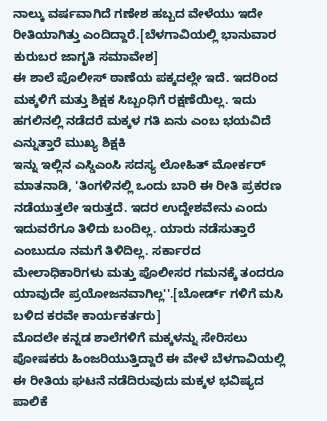ನಾಲ್ಕು ವರ್ಷವಾಗಿದೆ ಗಣೇಶ ಹಬ್ಬದ ವೇಳೆಯು ಇದೇ ರೀತಿಯಾಗಿತ್ತು ಎಂದಿದ್ದಾರೆ.[ಬೆಳಗಾವಿಯಲ್ಲಿ ಭಾನುವಾರ ಕುರುಬರ ಜಾಗೃತಿ ಸಮಾವೇಶ]
ಈ ಶಾಲೆ ಪೊಲೀಸ್ ಠಾಣೆಯ ಪಕ್ಕದಲ್ಲೇ ಇದೆ. ಇದರಿಂದ ಮಕ್ಕಳಿಗೆ ಮತ್ತು ಶಿಕ್ಷಕ ಸಿಬ್ಬಂಧಿಗೆ ರಕ್ಷಣೆಯಿಲ್ಲ. ಇದು ಹಗಲಿನಲ್ಲಿ ನಡೆದರೆ ಮಕ್ಕಳ ಗತಿ ಏನು ಎಂಬ ಭಯವಿದೆ ಎನ್ನುತ್ತಾರೆ ಮುಖ್ಯ ಶಿಕ್ಷಕಿ
ಇನ್ನು ಇಲ್ಲಿನ ಎಸ್ಡಿಎಂಸಿ ಸದಸ್ಯ ಲೋಹಿತ್ ಮೋರ್ಕರ್ ಮಾತನಾಡಿ, 'ತಿಂಗಳಿನಲ್ಲಿ ಒಂದು ಬಾರಿ ಈ ರೀತಿ ಪ್ರಕರಣ ನಡೆಯುತ್ತಲೇ ಇರುತ್ತದೆ. ಇದರ ಉದ್ದೇಶವೇನು ಎಂದು ಇದುವರೆಗೂ ತಿಳಿದು ಬಂದಿಲ್ಲ. ಯಾರು ನಡೆಸುತ್ತಾರೆ ಎಂಬುದೂ ನಮಗೆ ತಿಳಿದಿಲ್ಲ. ಸರ್ಕಾರದ ಮೇಲಾಧಿಕಾರಿಗಳು ಮತ್ತು ಪೊಲೀಸರ ಗಮನಕ್ಕೆ ತಂದರೂ ಯಾವುದೇ ಪ್ರಯೋಜನವಾಗಿಲ್ಲ''.[ಬೋರ್ಡ್ ಗಳಿಗೆ ಮಸಿ ಬಳಿದ ಕರವೇ ಕಾರ್ಯಕರ್ತರು]
ಮೊದಲೇ ಕನ್ನಡ ಶಾಲೆಗಳಿಗೆ ಮಕ್ಕಳನ್ನು ಸೇರಿಸಲು ಪೋಷಕರು ಹಿಂಜರಿಯುತ್ತಿದ್ದಾರೆ ಈ ವೇಳೆ ಬೆಳಗಾವಿಯಲ್ಲಿ ಈ ರೀತಿಯ ಘಟನೆ ನಡೆದಿರುವುದು ಮಕ್ಕಳ ಭವಿಷ್ಯದ ಪಾಲಿಕೆ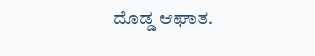ದೊಡ್ಡ ಆಘಾತ.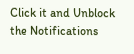Click it and Unblock the Notifications